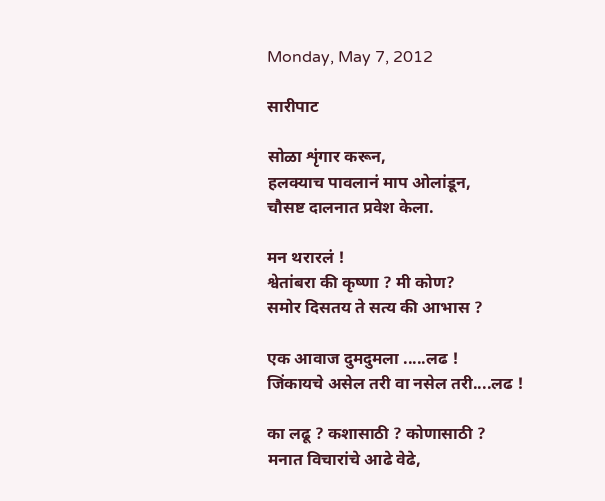Monday, May 7, 2012

सारीपाट

सोळा शृंगार करून,
हलक्याच पावलानं माप ओलांडून,
चौसष्ट दालनात प्रवेश केला.

मन थरारलं !
श्वेतांबरा की कृष्णा ? मी कोण?
समोर दिसतय ते सत्य की आभास ?

एक आवाज दुमदुमला .....लढ !
जिंकायचे असेल तरी वा नसेल तरी....लढ !

का लढू ? कशासाठी ? कोणासाठी ?
मनात विचारांचे आढे वेढे,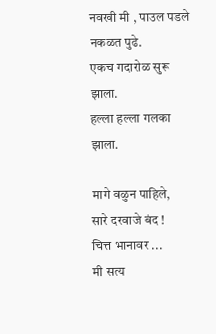नवखी मी , पाउल पडले नकळत पुढे.
एकच गदारोळ सुरू झाला.
हल्ला हल्ला गलका झाला.

मागे वळुन पाहिले,
सारे दरवाजे बंद !
चित्त भानावर ...
मी सत्य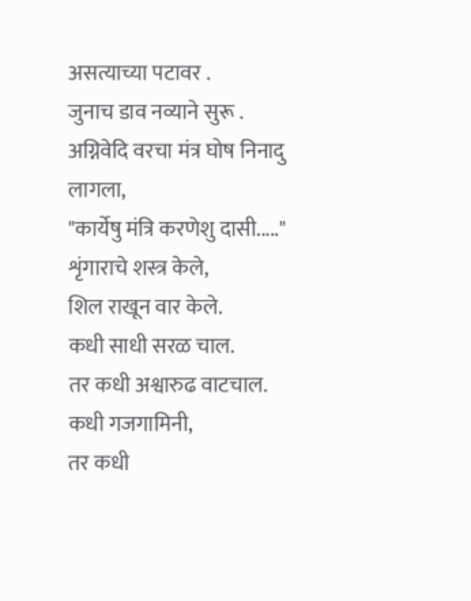असत्याच्या पटावर .
जुनाच डाव नव्याने सुरू .
अग्निवेदि वरचा मंत्र घोष निनादु लागला,
"कार्येषु मंत्रि करणेशु दासी....."
शृंगाराचे शस्त्र केले,
शिल राखून वार केले.
कधी साधी सरळ चाल.
तर कधी अश्वारुढ वाटचाल.
कधी गजगामिनी,
तर कधी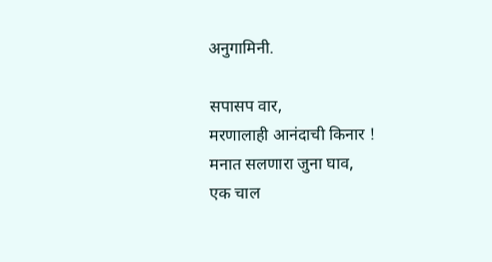अनुगामिनी.

सपासप वार,
मरणालाही आनंदाची किनार !
मनात सलणारा जुना घाव,
एक चाल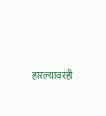हारल्यावरही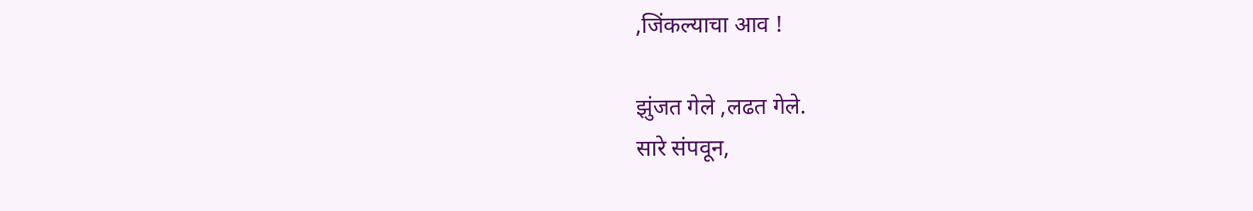,जिंकल्याचा आव !

झुंजत गेले ,लढत गेले.
सारे संपवून,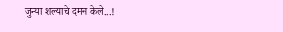जुन्या शल्याचे दमन केले...!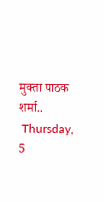मुक्ता पाठक शर्मा..
 Thursday, 5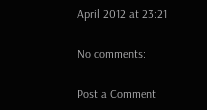April 2012 at 23:21

No comments:

Post a Comment